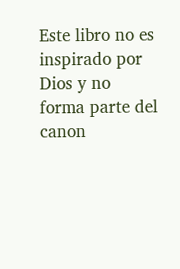Este libro no es inspirado por Dios y no forma parte del canon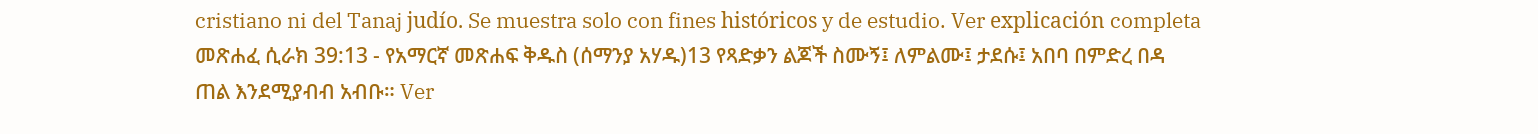cristiano ni del Tanaj judío. Se muestra solo con fines históricos y de estudio. Ver explicación completa መጽሐፈ ሲራክ 39:13 - የአማርኛ መጽሐፍ ቅዱስ (ሰማንያ አሃዱ)13 የጻድቃን ልጆች ስሙኝ፤ ለምልሙ፤ ታደሱ፤ አበባ በምድረ በዳ ጠል እንደሚያብብ አብቡ። Ver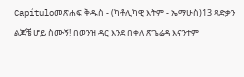Capítuloመጽሐፍ ቅዱስ - (ካቶሊካዊ እትም - ኤማሁስ)13 ጻድቃን ልጆቼ ሆይ ስሙኝ! በወንዝ ዳር እንደ በቀለ ጽጌሬዳ እናንተም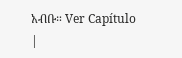አብቡ። Ver Capítulo |